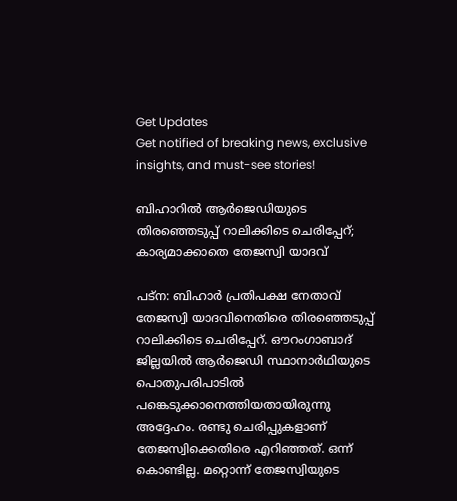Get Updates
Get notified of breaking news, exclusive insights, and must-see stories!

ബിഹാറില്‍ ആര്‍ജെഡിയുടെ തിരഞ്ഞെടുപ്പ് റാലിക്കിടെ ചെരിപ്പേറ്; കാര്യമാക്കാതെ തേജസ്വി യാദവ്

പട്‌ന: ബിഹാര്‍ പ്രതിപക്ഷ നേതാവ് തേജസ്വി യാദവിനെതിരെ തിരഞ്ഞെടുപ്പ് റാലിക്കിടെ ചെരിപ്പേറ്. ഔറംഗാബാദ് ജില്ലയില്‍ ആര്‍ജെഡി സ്ഥാനാര്‍ഥിയുടെ പൊതുപരിപാടില്‍ പങ്കെടുക്കാനെത്തിയതായിരുന്നു അദ്ദേഹം. രണ്ടു ചെരിപ്പുകളാണ് തേജസ്വിക്കെതിരെ എറിഞ്ഞത്. ഒന്ന് കൊണ്ടില്ല. മറ്റൊന്ന് തേജസ്വിയുടെ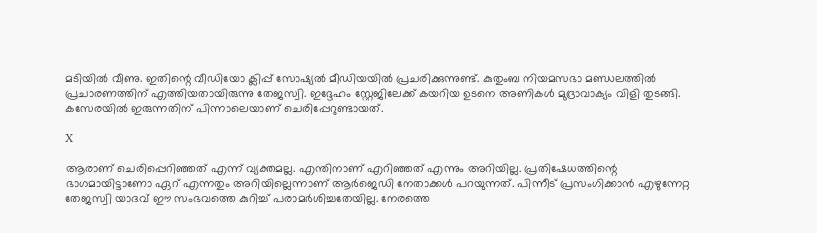മടിയില്‍ വീണു. ഇതിന്റെ വീഡിയോ ക്ലിപ്പ് സോഷ്യല്‍ മീഡിയയില്‍ പ്രചരിക്കുന്നുണ്ട്. കുതുംബ നിയമസഭാ മണ്ഡലത്തില്‍ പ്രചാരണത്തിന് എത്തിയതായിരുന്നു തേജസ്വി. ഇദ്ദേഹം സ്റ്റേജിലേക്ക് കയറിയ ഉടനെ അണികള്‍ മുദ്രാവാക്യം വിളി തുടങ്ങി. കസേരയില്‍ ഇരുന്നതിന് പിന്നാലെയാണ് ചെരിപ്പേറുണ്ടായത്.

X

ആരാണ് ചെരിപ്പെറിഞ്ഞത് എന്ന് വ്യക്തമല്ല. എന്തിനാണ് എറിഞ്ഞത് എന്നും അറിയില്ല. പ്രതിഷേധത്തിന്റെ ഭാഗമായിട്ടാണോ ഏറ് എന്നതും അറിയില്ലെന്നാണ് ആര്‍ജെഡി നേതാക്കള്‍ പറയുന്നത്. പിന്നീട് പ്രസംഗിക്കാന്‍ എഴുന്നേറ്റ തേജസ്വി യാദവ് ഈ സംഭവത്തെ കുറിച്ച് പരാമര്‍ശിച്ചതേയില്ല. നേരത്തെ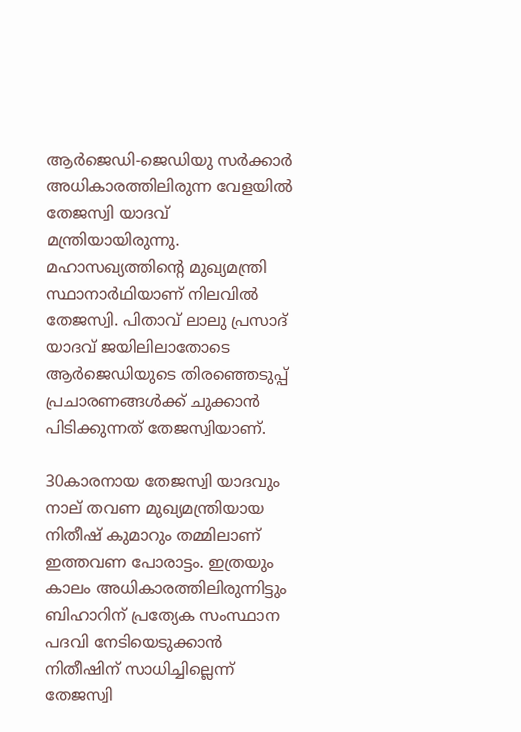ആര്‍ജെഡി-ജെഡിയു സര്‍ക്കാര്‍ അധികാരത്തിലിരുന്ന വേളയില്‍ തേജസ്വി യാദവ് മന്ത്രിയായിരുന്നു. മഹാസഖ്യത്തിന്റെ മുഖ്യമന്ത്രി സ്ഥാനാര്‍ഥിയാണ് നിലവില്‍ തേജസ്വി. പിതാവ് ലാലു പ്രസാദ് യാദവ് ജയിലിലാതോടെ ആര്‍ജെഡിയുടെ തിരഞ്ഞെടുപ്പ് പ്രചാരണങ്ങള്‍ക്ക് ചുക്കാന്‍ പിടിക്കുന്നത് തേജസ്വിയാണ്.

30കാരനായ തേജസ്വി യാദവും നാല് തവണ മുഖ്യമന്ത്രിയായ നിതീഷ് കുമാറും തമ്മിലാണ് ഇത്തവണ പോരാട്ടം. ഇത്രയും കാലം അധികാരത്തിലിരുന്നിട്ടും ബിഹാറിന് പ്രത്യേക സംസ്ഥാന പദവി നേടിയെടുക്കാന്‍ നിതീഷിന് സാധിച്ചില്ലെന്ന് തേജസ്വി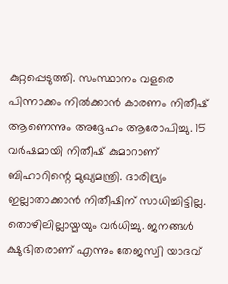കുറ്റപ്പെടുത്തി. സംസ്ഥാനം വളരെ പിന്നാക്കം നില്‍ക്കാന്‍ കാരണം നിതീഷ് ആണെന്നും അദ്ദേഹം ആരോപിച്ചു. 15 വര്‍ഷമായി നിതീഷ് കുമാറാണ് ബിഹാറിന്റെ മുഖ്യമന്ത്രി. ദാരിദ്ര്യം ഇല്ലാതാക്കാന്‍ നിതീഷിന് സാധിച്ചിട്ടില്ല. തൊഴിലില്ലായ്മയും വര്‍ധിച്ചു. ജനങ്ങള്‍ ക്ഷുഭിതരാണ് എന്നും തേജസ്വി യാദവ്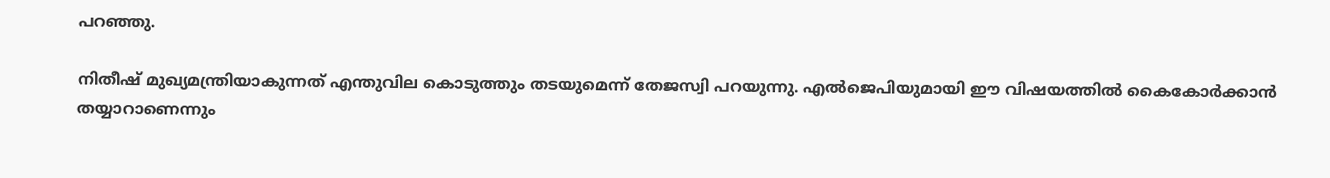പറഞ്ഞു.

നിതീഷ് മുഖ്യമന്ത്രിയാകുന്നത് എന്തുവില കൊടുത്തും തടയുമെന്ന് തേജസ്വി പറയുന്നു. എല്‍ജെപിയുമായി ഈ വിഷയത്തില്‍ കൈകോര്‍ക്കാന്‍ തയ്യാറാണെന്നും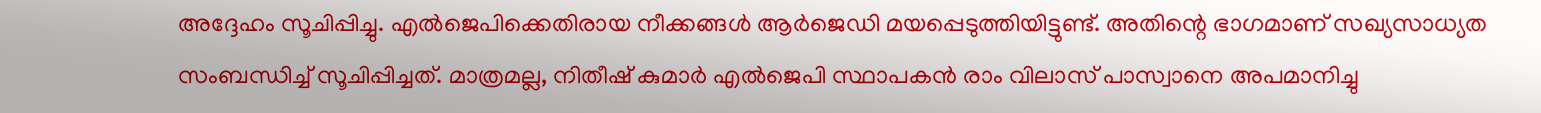അദ്ദേഹം സൂചിപ്പിച്ചു. എല്‍ജെപിക്കെതിരായ നീക്കങ്ങള്‍ ആര്‍ജെഡി മയപ്പെടുത്തിയിട്ടുണ്ട്. അതിന്റെ ഭാഗമാണ് സഖ്യസാധ്യത സംബന്ധിച്ച് സൂചിപ്പിച്ചത്. മാത്രമല്ല, നിതീഷ് കുമാര്‍ എല്‍ജെപി സ്ഥാപകന്‍ രാം വിലാസ് പാസ്വാനെ അപമാനിച്ചു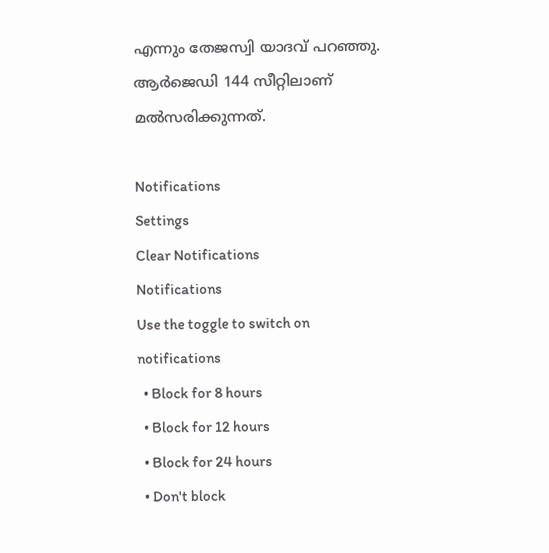എന്നും തേജസ്വി യാദവ് പറഞ്ഞു. ആര്‍ജെഡി 144 സീറ്റിലാണ് മല്‍സരിക്കുന്നത്.

Notifications
Settings
Clear Notifications
Notifications
Use the toggle to switch on notifications
  • Block for 8 hours
  • Block for 12 hours
  • Block for 24 hours
  • Don't block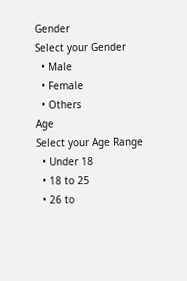Gender
Select your Gender
  • Male
  • Female
  • Others
Age
Select your Age Range
  • Under 18
  • 18 to 25
  • 26 to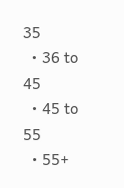35
  • 36 to 45
  • 45 to 55
  • 55+